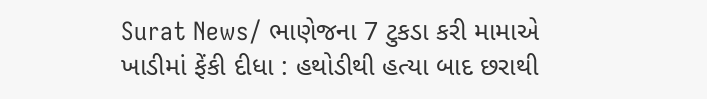Surat News/ ભાણેજના 7 ટુકડા કરી મામાએ ખાડીમાં ફેંકી દીધા : હથોડીથી હત્યા બાદ છરાથી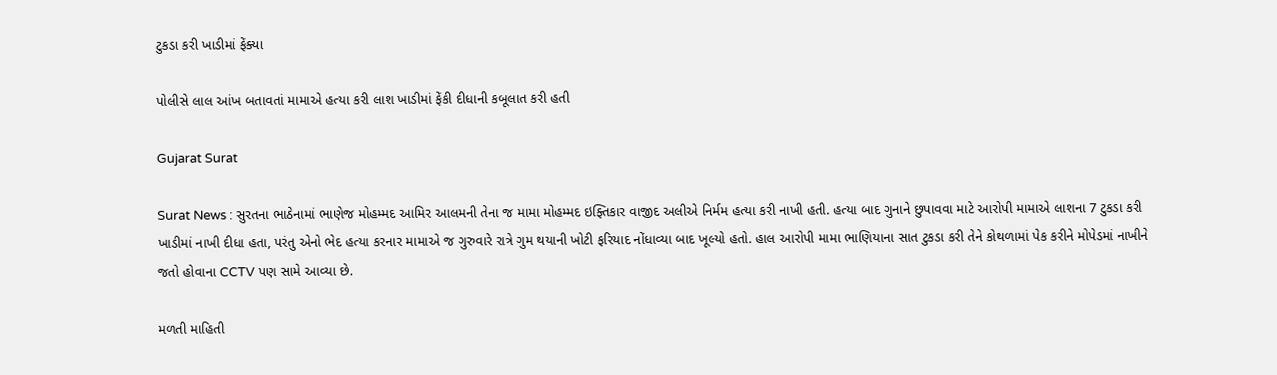ટુકડા કરી ખાડીમાં ફેંક્યા

પોલીસે લાલ આંખ બતાવતાં મામાએ હત્યા કરી લાશ ખાડીમાં ફેંકી દીધાની કબૂલાત કરી હતી

Gujarat Surat

Surat News : સુરતના ભાઠેનામાં ભાણેજ મોહમ્મદ આમિર આલમની તેના જ મામા મોહમ્મદ ઇફ્તિકાર વાજીદ અલીએ નિર્મમ હત્યા કરી નાખી હતી. હત્યા બાદ ગુનાને છુપાવવા માટે આરોપી મામાએ લાશના 7 ટુકડા કરી ખાડીમાં નાખી દીધા હતા, પરંતુ એનો ભેદ હત્યા કરનાર મામાએ જ ગુરુવારે રાત્રે ગુમ થયાની ખોટી ફરિયાદ નોંધાવ્યા બાદ ખૂલ્યો હતો. હાલ આરોપી મામા ભાણિયાના સાત ટુકડા કરી તેને કોથળામાં પેક કરીને મોપેડમાં નાખીને જતો હોવાના CCTV પણ સામે આવ્યા છે.

મળતી માહિતી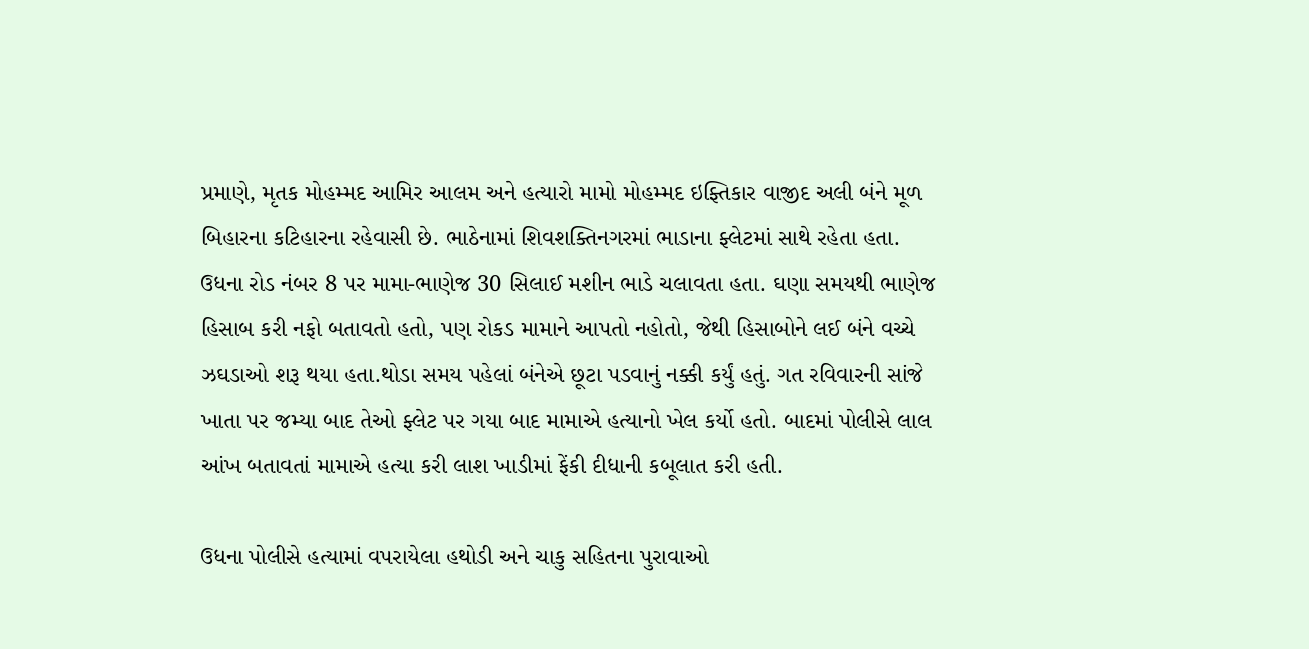પ્રમાણે, મૃતક મોહમ્મદ આમિર આલમ અને હત્યારો મામો મોહમ્મદ ઇફ્તિકાર વાજીદ અલી બંને મૂળ બિહારના કટિહારના રહેવાસી છે. ભાઠેનામાં શિવશક્તિનગરમાં ભાડાના ફ્લેટમાં સાથે રહેતા હતા. ઉધના રોડ નંબર 8 પર મામા-ભાણેજ 30 સિલાઈ મશીન ભાડે ચલાવતા હતા. ઘણા સમયથી ભાણેજ હિસાબ કરી નફો બતાવતો હતો, પણ રોકડ મામાને આપતો નહોતો, જેથી હિસાબોને લઈ બંને વચ્ચે ઝઘડાઓ શરૂ થયા હતા.થોડા સમય પહેલાં બંનેએ છૂટા પડવાનું નક્કી કર્યું હતું. ગત રવિવારની સાંજે ખાતા પર જમ્યા બાદ તેઓ ફ્લેટ પર ગયા બાદ મામાએ હત્યાનો ખેલ કર્યો હતો. બાદમાં પોલીસે લાલ આંખ બતાવતાં મામાએ હત્યા કરી લાશ ખાડીમાં ફેંકી દીધાની કબૂલાત કરી હતી.

ઉધના પોલીસે હત્યામાં વપરાયેલા હથોડી અને ચાકુ સહિતના પુરાવાઓ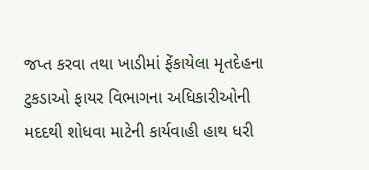જપ્ત કરવા તથા ખાડીમાં ફેંકાયેલા મૃતદેહના ટુકડાઓ ફાયર વિભાગના અધિકારીઓની મદદથી શોધવા માટેની કાર્યવાહી હાથ ધરી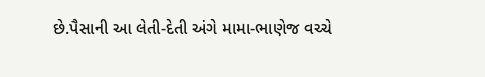છે.પૈસાની આ લેતી-દેતી અંગે મામા-ભાણેજ વચ્ચે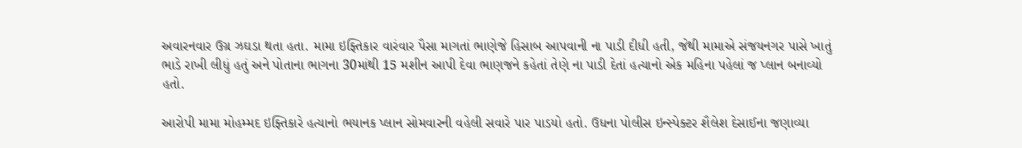અવારનવાર ઉગ્ર ઝઘડા થતા હતા. મામા ઇફ્તિકાર વારંવાર પૈસા માગતાં ભાણેજે હિસાબ આપવાની ના પાડી દીધી હતી, જેથી મામાએ સંજયનગર પાસે ખાતું ભાડે રાખી લીધું હતું અને પોતાના ભાગના 30માંથી 15 મશીન આપી દેવા ભાણજને કહેતાં તેણે ના પાડી દેતાં હત્યાનો એક મહિના પહેલાં જ પ્લાન બનાવ્યો હતો.

આરોપી મામા મોહમ્મદ ઇફ્તિકારે હત્યાનો ભયાનક પ્લાન સોમવારની વહેલી સવારે પાર પાડયો હતો. ઉધના પોલીસ ઇન્સ્પેક્ટર શૈલેશ દેસાઈના જણાવ્યા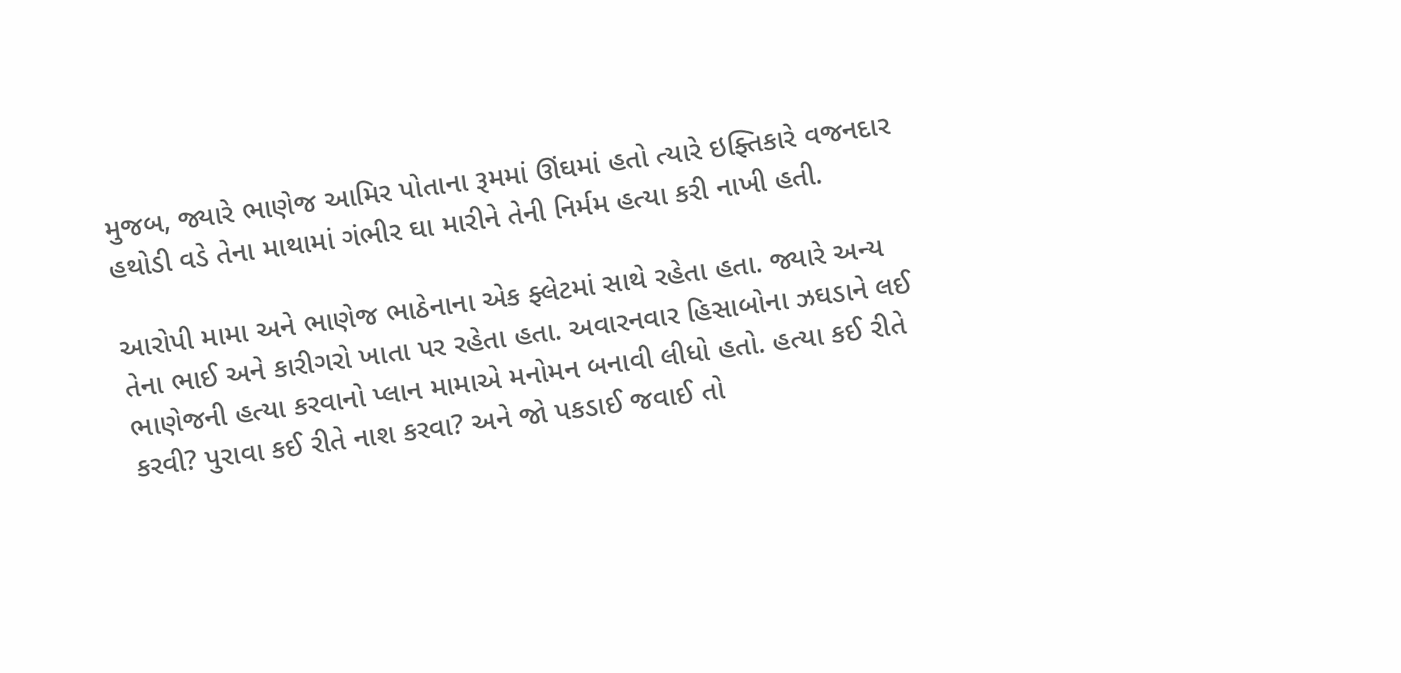મુજબ, જ્યારે ભાણેજ આમિર પોતાના રૂમમાં ઊંઘમાં હતો ત્યારે ઇફ્તિકારે વજનદાર હથોડી વડે તેના માથામાં ગંભીર ઘા મારીને તેની નિર્મમ હત્યા કરી નાખી હતી.

આરોપી મામા અને ભાણેજ ભાઠેનાના એક ફ્લેટમાં સાથે રહેતા હતા. જ્યારે અન્ય તેના ભાઈ અને કારીગરો ખાતા પર રહેતા હતા. અવારનવાર હિસાબોના ઝઘડાને લઈ ભાણેજની હત્યા કરવાનો પ્લાન મામાએ મનોમન બનાવી લીધો હતો. હત્યા કઈ રીતે કરવી? પુરાવા કઈ રીતે નાશ કરવા? અને જો પકડાઈ જવાઈ તો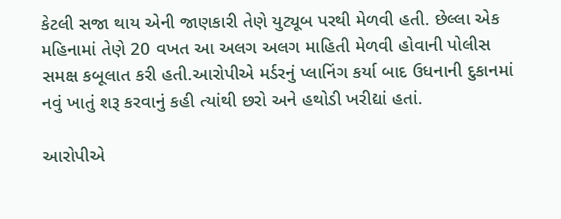કેટલી સજા થાય એની જાણકારી તેણે યુટ્યૂબ પરથી મેળવી હતી. છેલ્લા એક મહિનામાં તેણે 20 વખત આ અલગ અલગ માહિતી મેળવી હોવાની પોલીસ સમક્ષ કબૂલાત કરી હતી.આરોપીએ મર્ડરનું પ્લાનિંગ કર્યા બાદ ઉધનાની દુકાનમાં નવું ખાતું શરૂ કરવાનું કહી ત્યાંથી છરો અને હથોડી ખરીદ્યાં હતાં.

આરોપીએ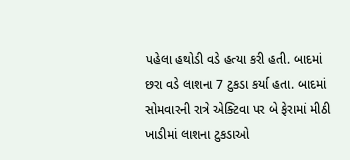પહેલા હથોડી વડે હત્યા કરી હતી. બાદમાં છરા વડે લાશના 7 ટુકડા કર્યા હતા. બાદમાં સોમવારની રાત્રે એક્ટિવા પર બે ફેરામાં મીઠી ખાડીમાં લાશના ટુકડાઓ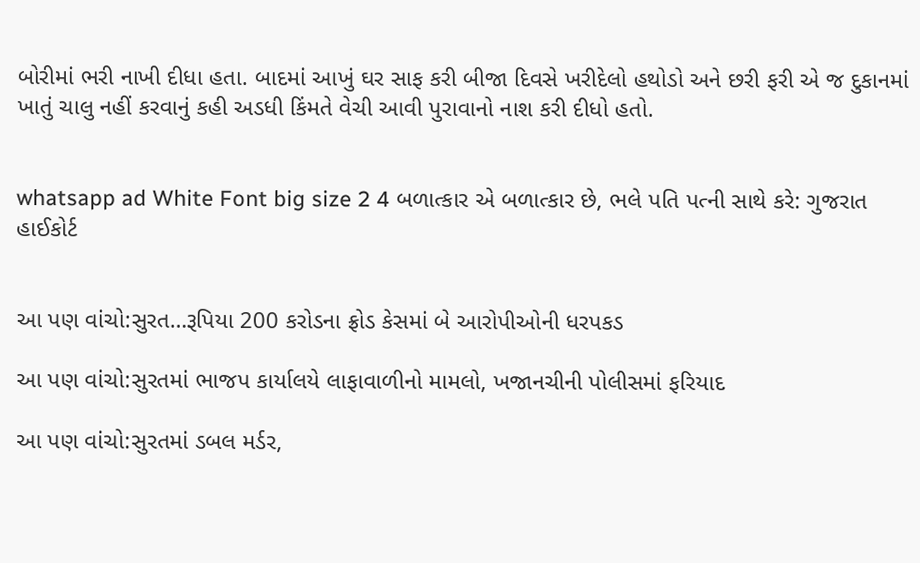બોરીમાં ભરી નાખી દીધા હતા. બાદમાં આખું ઘર સાફ કરી બીજા દિવસે ખરીદેલો હથોડો અને છરી ફરી એ જ દુકાનમાં ખાતું ચાલુ નહીં કરવાનું કહી અડધી કિંમતે વેચી આવી પુરાવાનો નાશ કરી દીધો હતો.


whatsapp ad White Font big size 2 4 બળાત્કાર એ બળાત્કાર છે, ભલે પતિ પત્ની સાથે કરે: ગુજરાત હાઈકોર્ટ


આ પણ વાંચો:સુરત…રૂપિયા 200 કરોડના ફ્રોડ કેસમાં બે આરોપીઓની ધરપકડ

આ પણ વાંચો:સુરતમાં ભાજપ કાર્યાલયે લાફાવાળીનો મામલો, ખજાનચીની પોલીસમાં ફરિયાદ

આ પણ વાંચો:સુરતમાં ડબલ મર્ડર,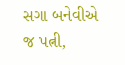સગા બનેવીએ જ પત્ની,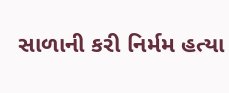સાળાની કરી નિર્મમ હત્યા